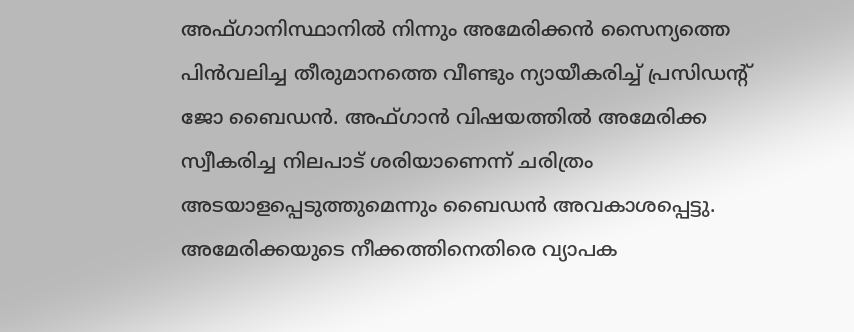അഫ്ഗാനിസ്ഥാനില്‍ നിന്നും അമേരിക്കന്‍ സൈന്യത്തെ പിന്‍വലിച്ച തീരുമാനത്തെ വീണ്ടും ന്യായീകരിച്ച് പ്രസിഡന്റ് ജോ ബൈഡന്‍. അഫ്ഗാന്‍ വിഷയത്തില്‍ അമേരിക്ക സ്വീകരിച്ച നിലപാട് ശരിയാണെന്ന് ചരിത്രം അടയാളപ്പെടുത്തുമെന്നും ബൈഡന്‍ അവകാശപ്പെട്ടു. അമേരിക്കയുടെ നീക്കത്തിനെതിരെ വ്യാപക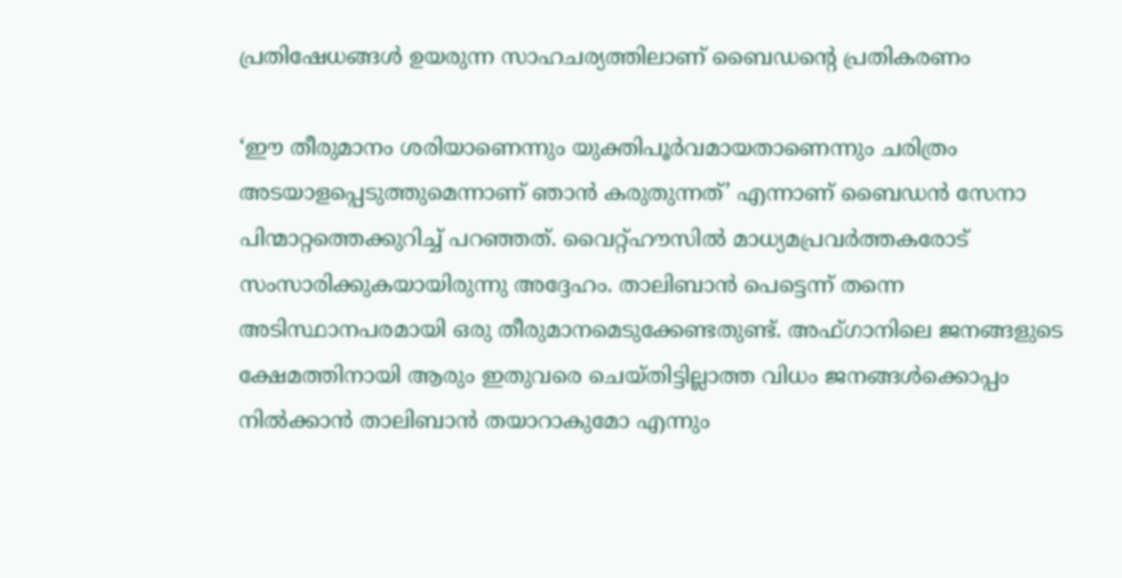പ്രതിഷേധങ്ങള്‍ ഉയരുന്ന സാഹചര്യത്തിലാണ് ബൈഡന്റെ പ്രതികരണം

‘ഈ തീരുമാനം ശരിയാണെന്നും യുക്തിപൂര്‍വമായതാണെന്നും ചരിത്രം അടയാളപ്പെടുത്തുമെന്നാണ് ഞാന്‍ കരുതുന്നത്’ എന്നാണ് ബൈഡന്‍ സേനാ പിന്മാറ്റത്തെക്കുറിച്ച് പറഞ്ഞത്. വൈറ്റ്ഹൗസില്‍ മാധ്യമപ്രവര്‍ത്തകരോട് സംസാരിക്കുകയായിരുന്നു അദ്ദേഹം. താലിബാന്‍ പെട്ടെന്ന് തന്നെ അടിസ്ഥാനപരമായി ഒരു തീരുമാനമെടുക്കേണ്ടതുണ്ട്. അഫ്ഗാനിലെ ജനങ്ങളുടെ ക്ഷേമത്തിനായി ആരും ഇതുവരെ ചെയ്തിട്ടില്ലാത്ത വിധം ജനങ്ങള്‍ക്കൊപ്പം നില്‍ക്കാന്‍ താലിബാന്‍ തയാറാകുമോ എന്നും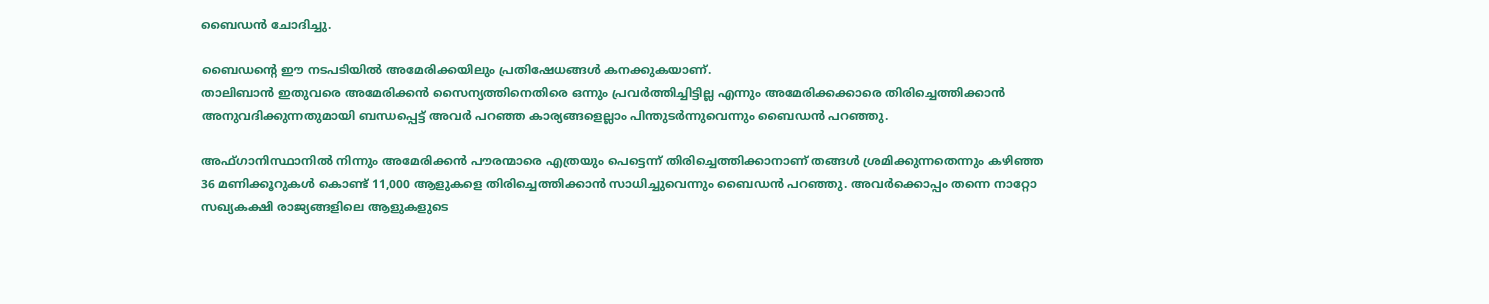ബൈഡന്‍ ചോദിച്ചു.

ബൈഡന്റെ ഈ നടപടിയില്‍ അമേരിക്കയിലും പ്രതിഷേധങ്ങള്‍ കനക്കുകയാണ്.
താലിബാന്‍ ഇതുവരെ അമേരിക്കന്‍ സൈന്യത്തിനെതിരെ ഒന്നും പ്രവര്‍ത്തിച്ചിട്ടില്ല എന്നും അമേരിക്കക്കാരെ തിരിച്ചെത്തിക്കാന്‍ അനുവദിക്കുന്നതുമായി ബന്ധപ്പെട്ട് അവര്‍ പറഞ്ഞ കാര്യങ്ങളെല്ലാം പിന്തുടര്‍ന്നുവെന്നും ബൈഡന്‍ പറഞ്ഞു.

അഫ്ഗാനിസ്ഥാനില്‍ നിന്നും അമേരിക്കന്‍ പൗരന്മാരെ എത്രയും പെട്ടെന്ന് തിരിച്ചെത്തിക്കാനാണ് തങ്ങള്‍ ശ്രമിക്കുന്നതെന്നും കഴിഞ്ഞ 36 മണിക്കൂറുകള്‍ കൊണ്ട് 11,000 ആളുകളെ തിരിച്ചെത്തിക്കാന്‍ സാധിച്ചുവെന്നും ബൈഡന്‍ പറഞ്ഞു. അവര്‍ക്കൊപ്പം തന്നെ നാറ്റോ സഖ്യകക്ഷി രാജ്യങ്ങളിലെ ആളുകളുടെ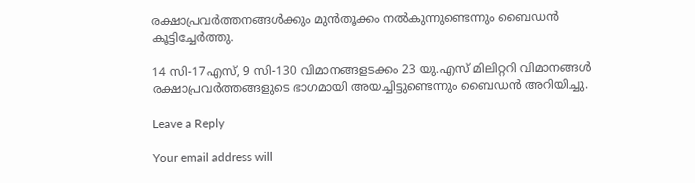രക്ഷാപ്രവര്‍ത്തനങ്ങള്‍ക്കും മുന്‍തൂക്കം നല്‍കുന്നുണ്ടെന്നും ബൈഡന്‍ കൂട്ടിച്ചേര്‍ത്തു.

14 സി-17എസ്, 9 സി-130 വിമാനങ്ങളടക്കം 23 യു.എസ് മിലിറ്ററി വിമാനങ്ങള്‍ രക്ഷാപ്രവര്‍ത്തങ്ങളുടെ ഭാഗമായി അയച്ചിട്ടുണ്ടെന്നും ബൈഡന്‍ അറിയിച്ചു.

Leave a Reply

Your email address will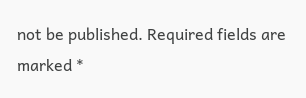not be published. Required fields are marked *